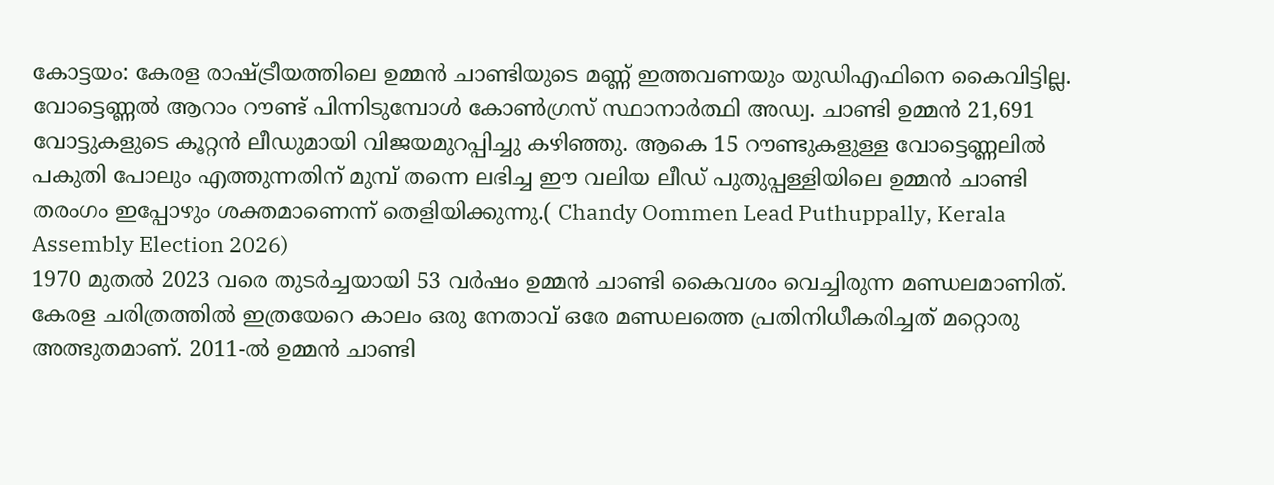കോട്ടയം: കേരള രാഷ്ട്രീയത്തിലെ ഉമ്മൻ ചാണ്ടിയുടെ മണ്ണ് ഇത്തവണയും യുഡിഎഫിനെ കൈവിട്ടില്ല. വോട്ടെണ്ണൽ ആറാം റൗണ്ട് പിന്നിടുമ്പോൾ കോൺഗ്രസ് സ്ഥാനാർത്ഥി അഡ്വ. ചാണ്ടി ഉമ്മൻ 21,691 വോട്ടുകളുടെ കൂറ്റൻ ലീഡുമായി വിജയമുറപ്പിച്ചു കഴിഞ്ഞു. ആകെ 15 റൗണ്ടുകളുള്ള വോട്ടെണ്ണലിൽ പകുതി പോലും എത്തുന്നതിന് മുമ്പ് തന്നെ ലഭിച്ച ഈ വലിയ ലീഡ് പുതുപ്പള്ളിയിലെ ഉമ്മൻ ചാണ്ടി തരംഗം ഇപ്പോഴും ശക്തമാണെന്ന് തെളിയിക്കുന്നു.( Chandy Oommen Lead Puthuppally, Kerala Assembly Election 2026)
1970 മുതൽ 2023 വരെ തുടർച്ചയായി 53 വർഷം ഉമ്മൻ ചാണ്ടി കൈവശം വെച്ചിരുന്ന മണ്ഡലമാണിത്. കേരള ചരിത്രത്തിൽ ഇത്രയേറെ കാലം ഒരു നേതാവ് ഒരേ മണ്ഡലത്തെ പ്രതിനിധീകരിച്ചത് മറ്റൊരു അത്ഭുതമാണ്. 2011-ൽ ഉമ്മൻ ചാണ്ടി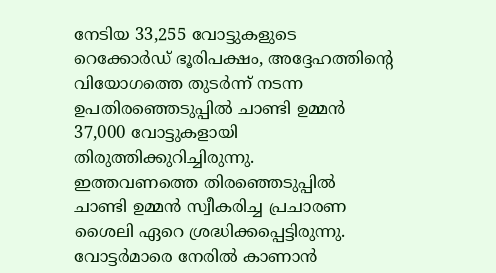നേടിയ 33,255 വോട്ടുകളുടെ റെക്കോർഡ് ഭൂരിപക്ഷം, അദ്ദേഹത്തിന്റെ വിയോഗത്തെ തുടർന്ന് നടന്ന ഉപതിരഞ്ഞെടുപ്പിൽ ചാണ്ടി ഉമ്മൻ 37,000 വോട്ടുകളായി തിരുത്തിക്കുറിച്ചിരുന്നു.
ഇത്തവണത്തെ തിരഞ്ഞെടുപ്പിൽ ചാണ്ടി ഉമ്മൻ സ്വീകരിച്ച പ്രചാരണ ശൈലി ഏറെ ശ്രദ്ധിക്കപ്പെട്ടിരുന്നു. വോട്ടർമാരെ നേരിൽ കാണാൻ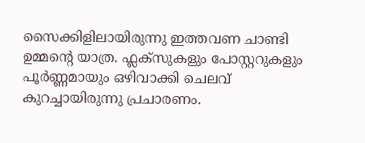സൈക്കിളിലായിരുന്നു ഇത്തവണ ചാണ്ടി ഉമ്മന്റെ യാത്ര. ഫ്ലക്സുകളും പോസ്റ്ററുകളും പൂർണ്ണമായും ഒഴിവാക്കി ചെലവ് കുറച്ചായിരുന്നു പ്രചാരണം.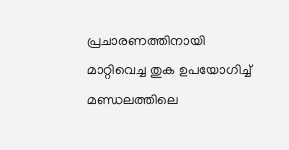പ്രചാരണത്തിനായി മാറ്റിവെച്ച തുക ഉപയോഗിച്ച് മണ്ഡലത്തിലെ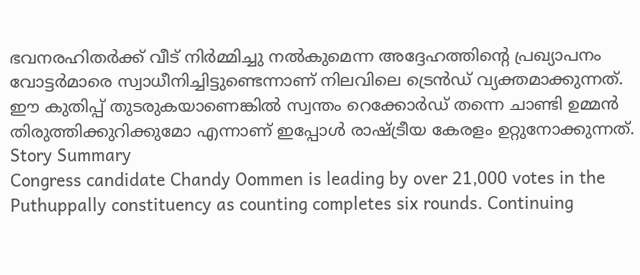ഭവനരഹിതർക്ക് വീട് നിർമ്മിച്ചു നൽകുമെന്ന അദ്ദേഹത്തിന്റെ പ്രഖ്യാപനം വോട്ടർമാരെ സ്വാധീനിച്ചിട്ടുണ്ടെന്നാണ് നിലവിലെ ട്രെൻഡ് വ്യക്തമാക്കുന്നത്. ഈ കുതിപ്പ് തുടരുകയാണെങ്കിൽ സ്വന്തം റെക്കോർഡ് തന്നെ ചാണ്ടി ഉമ്മൻ തിരുത്തിക്കുറിക്കുമോ എന്നാണ് ഇപ്പോൾ രാഷ്ട്രീയ കേരളം ഉറ്റുനോക്കുന്നത്.
Story Summary
Congress candidate Chandy Oommen is leading by over 21,000 votes in the Puthuppally constituency as counting completes six rounds. Continuing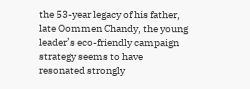the 53-year legacy of his father, late Oommen Chandy, the young leader’s eco-friendly campaign strategy seems to have resonated strongly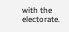with the electorate.